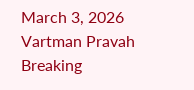March 3, 2026
Vartman Pravah
Breaking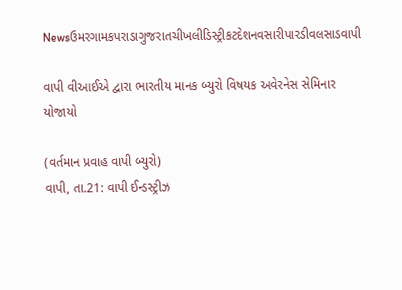Newsઉમરગામકપરાડાગુજરાતચીખલીડિસ્ટ્રીકટદેશનવસારીપારડીવલસાડવાપી

વાપી વીઆઈએ દ્વારા ભારતીય માનક બ્‍યુરો વિષયક અવેરનેસ સેમિનાર યોજાયો

(વર્તમાન પ્રવાહ વાપી બ્‍યુરો)
વાપી, તા.21: વાપી ઈન્‍ડસ્‍ટ્રીઝ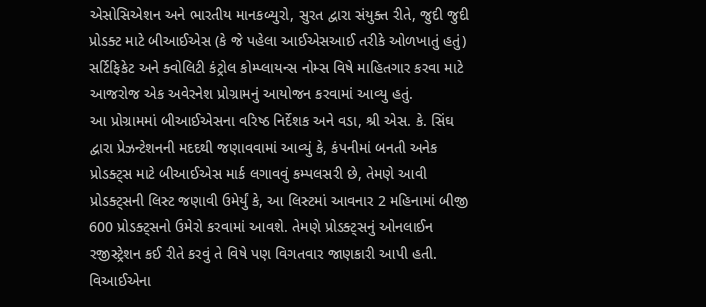એસોસિએશન અને ભારતીય માનકબ્‍યુરો, સુરત દ્વારા સંયુક્‍ત રીતે, જુદી જુદી પ્રોડક્‍ટ માટે બીઆઈએસ (કે જે પહેલા આઈએસઆઈ તરીકે ઓળખાતું હતું) સર્ટિફિકેટ અને ક્‍વોલિટી કંટ્રોલ કોમ્‍પ્‍લાયન્‍સ નોમ્‍સ વિષે માહિતગાર કરવા માટે આજરોજ એક અવેરનેશ પ્રોગ્રામનું આયોજન કરવામાં આવ્‍યુ હતું.
આ પ્રોગ્રામમાં બીઆઈએસના વરિષ્ઠ નિર્દેશક અને વડા, શ્રી એસ. કે. સિંઘ દ્વારા પ્રેઝન્‍ટેશનની મદદથી જણાવવામાં આવ્‍યું કે, કંપનીમાં બનતી અનેક પ્રોડક્‍ટ્‍સ માટે બીઆઈએસ માર્ક લગાવવું કમ્‍પલસરી છે, તેમણે આવી પ્રોડક્‍ટ્‍સની લિસ્‍ટ જણાવી ઉમેર્યું કે, આ લિસ્‍ટમાં આવનાર 2 મહિનામાં બીજી 600 પ્રોડક્‍ટ્‍સનો ઉમેરો કરવામાં આવશે. તેમણે પ્રોડક્‍ટ્‍સનું ઓનલાઈન રજીસ્‍ટ્રેશન કઈ રીતે કરવું તે વિષે પણ વિગતવાર જાણકારી આપી હતી. વિઆઈએના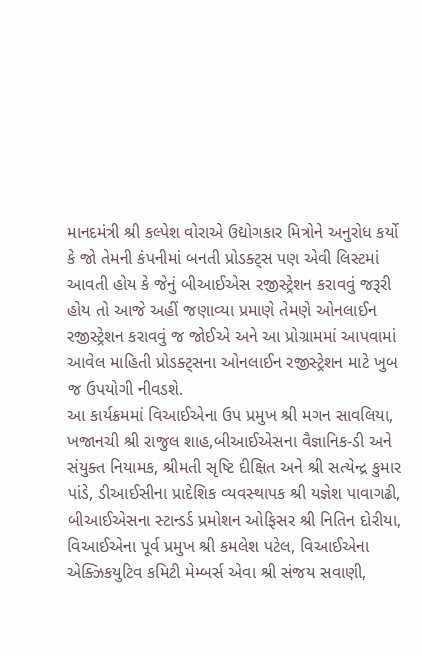માનદમંત્રી શ્રી કલ્‍પેશ વોરાએ ઉદ્યોગકાર મિત્રોને અનુરોધ કર્યો કે જો તેમની કંપનીમાં બનતી પ્રોડક્‍ટ્‍સ પણ એવી લિસ્‍ટમાં આવતી હોય કે જેનું બીઆઈએસ રજીસ્‍ટ્રેશન કરાવવું જરૂરી હોય તો આજે અહીં જણાવ્‍યા પ્રમાણે તેમણે ઓનલાઈન રજીસ્‍ટ્રેશન કરાવવું જ જોઈએ અને આ પ્રોગ્રામમાં આપવામાં આવેલ માહિતી પ્રોડક્‍ટ્‍સના ઓનલાઈન રજીસ્‍ટ્રેશન માટે ખુબ જ ઉપયોગી નીવડશે.
આ કાર્યક્રમમાં વિઆઈએના ઉપ પ્રમુખ શ્રી મગન સાવલિયા, ખજાનચી શ્રી રાજુલ શાહ,બીઆઈએસના વૈજ્ઞાનિક-ડી અને સંયુક્‍ત નિયામક, શ્રીમતી સૃષ્ટિ દીક્ષિત અને શ્રી સત્‍યેન્‍દ્ર કુમાર પાંડે, ડીઆઈસીના પ્રાદેશિક વ્‍યવસ્‍થાપક શ્રી યજ્ઞેશ પાવાગઢી, બીઆઈએસના સ્‍ટાન્‍ડર્ડ પ્રમોશન ઓફિસર શ્રી નિતિન દોરીયા, વિઆઈએના પૂર્વ પ્રમુખ શ્રી કમલેશ પટેલ, વિઆઈએના એક્‍ઝિકયુટિવ કમિટી મેમ્‍બર્સ એવા શ્રી સંજય સવાણી,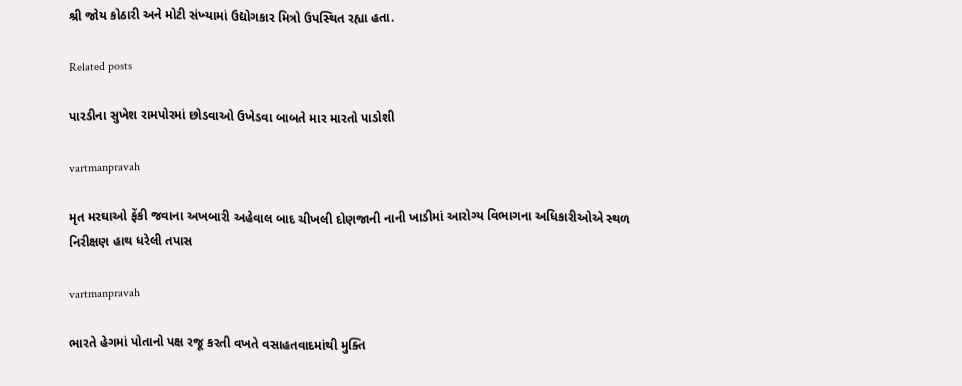શ્રી જોય કોઠારી અને મોટી સંખ્‍યામાં ઉદ્યોગકાર મિત્રો ઉપસ્‍થિત રહ્યા હતા.

Related posts

પારડીના સુખેશ રામપોરમાં છોડવાઓ ઉખેડવા બાબતે માર મારતો પાડોશી

vartmanpravah

મૃત મરઘાઓ ફેંકી જવાના અખબારી અહેવાલ બાદ ચીખલી દોણજાની નાની ખાડીમાં આરોગ્‍ય વિભાગના અધિકારીઓએ સ્‍થળ નિરીક્ષણ હાથ ધરેલી તપાસ

vartmanpravah

ભારતે હેગમાં પોતાનો પક્ષ રજૂ કરતી વખતે વસાહતવાદમાંથી મુક્‍તિ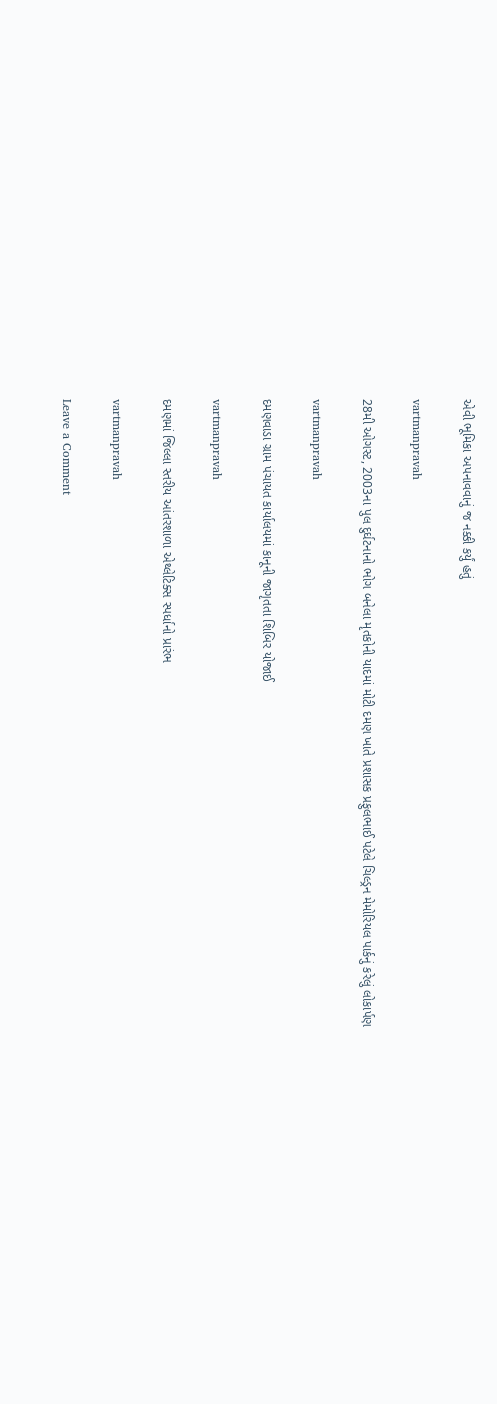એવી ભૂમિકા અપનાવવાનું જ નક્કી કર્યું હતું

vartmanpravah

28મી ઓગસ્‍ટ, 2003ના પુલ દુર્ઘટનાનો ભોગ બનેલા મૃતકોની યાદમાં મોટી દમણ ખાતે પ્રશાસક પ્રફુલભાઈ પટેલે ચિલ્‍ડ્રન મેમોરિયલ પાર્કનું કરેલું લોકાર્પણ

vartmanpravah

દમણવાડા ગ્રામ પંચાયત કાર્યાલયમાં કાનૂની જાગૃતતા શિબિર યોજાઈ

vartmanpravah

દમણમાં જિલ્લા સ્‍તરીય આંતરશાળા એથ્‍લેટિક્‍સ સ્‍પર્ધાનો પ્રારંભ

vartmanpravah

Leave a Comment